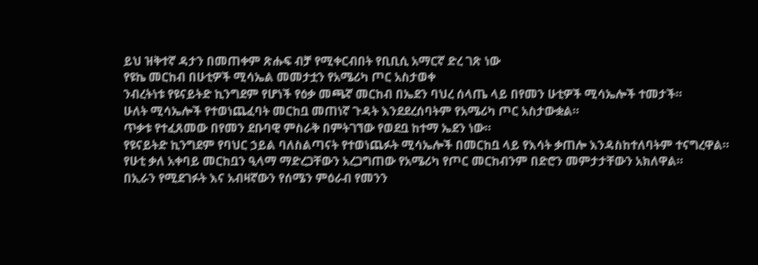ይህ ዝቅተኛ ዳታን በመጠቀም ጽሑፍ ብቻ የሚቀርብበት የቢቢሲ አማርኛ ድረ ገጽ ነው
የዩኬ መርከብ በሁቲዎች ሚሳኤል መመታቷን የአሜሪካ ጦር አስታወቀ
ንብረትነቱ የዩናይትድ ኪንግደም የሆነች የዕቃ መጫኛ መርከብ በኤደን ባህረ ሰላጤ ላይ በየመን ሁቲዎች ሚሳኤሎች ተመታች።
ሁለት ሚሳኤሎች የተወነጨፈባት መርከቧ መጠነኛ ጉዳት እንደደረሰባትም የአሜሪካ ጦር አስታውቋል።
ጥቃቱ የተፈጸመው በየመን ደቡባዊ ምስራቅ በምትገኘው የወደቧ ከተማ ኤደን ነው።
የዩናይትድ ኪንግደም የባህር ኃይል ባለስልጣናት የተወነጨፉት ሚሳኤሎች በመርከቧ ላይ የእሳት ቃጠሎ እንዳስከተለባትም ተናግረዋል።
የሁቲ ቃለ አቀባይ መርከቧን ዒላማ ማድረጋቸውን አረጋግጠው የአሜሪካ የጦር መርከብንም በድሮን መምታታቸውን አክለዋል።
በኢራን የሚደገፉት እና አብዛኛውን የሰሜን ምዕራብ የመንን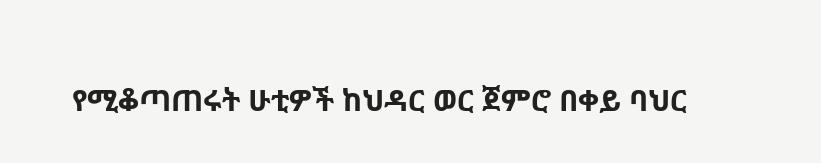የሚቆጣጠሩት ሁቲዎች ከህዳር ወር ጀምሮ በቀይ ባህር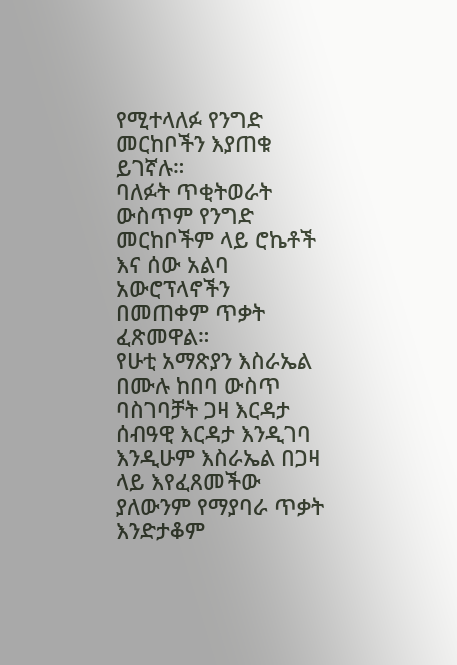የሚተላለፉ የንግድ መርከቦችን እያጠቁ ይገኛሉ።
ባለፉት ጥቂትወራት ውስጥም የንግድ መርከቦችም ላይ ሮኬቶች እና ሰው አልባ አውሮፕላኖችን በመጠቀም ጥቃት ፈጽመዋል።
የሁቲ አማጽያን እስራኤል በሙሉ ከበባ ውስጥ ባስገባቻት ጋዛ እርዳታ ሰብዓዊ እርዳታ እንዲገባ እንዲሁም እስራኤል በጋዛ ላይ እየፈጸመችው ያለውንም የማያባራ ጥቃት እንድታቆም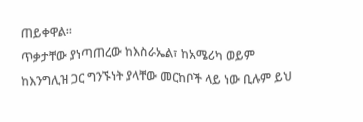ጠይቀዋል።
ጥቃታቸው ያነጣጠረው ከእስራኤል፣ ከአሜሪካ ወይም ከእንግሊዝ ጋር ግንኙነት ያላቸው መርከቦች ላይ ነው ቢሉም ይህ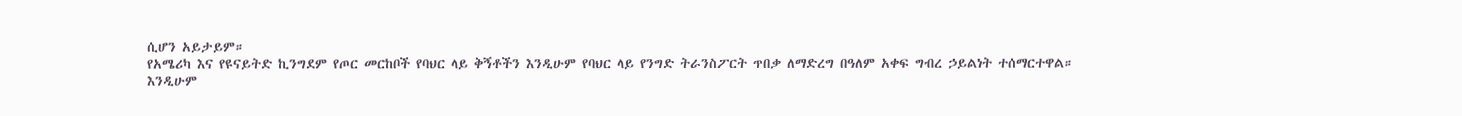ሲሆን አይታይም።
የአሜሪካ እና የዩናይትድ ኪንግደም የጦር መርከቦች የባህር ላይ ቅኝቶችን እንዲሁም የባህር ላይ የንግድ ትራንስፖርት ጥበቃ ለማድረግ በዓለም አቀፍ ግብረ ኃይልነት ተሰማርተዋል።
እንዲሁም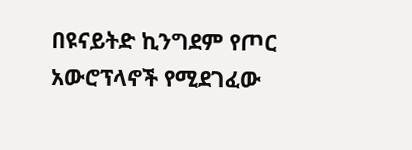በዩናይትድ ኪንግደም የጦር አውሮፕላኖች የሚደገፈው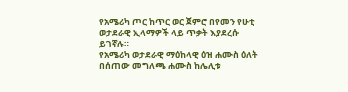የአሜሪካ ጦር ከጥር ወር ጀምሮ በየመን የሁቲ ወታደራዊ ኢላማዎች ላይ ጥቃት እያደረሱ ይገኛሉ።
የአሜሪካ ወታደራዊ ማዕከላዊ ዕዝ ሐሙስ ዕለት በሰጠው መግለጫ ሐሙስ ከሌሊቱ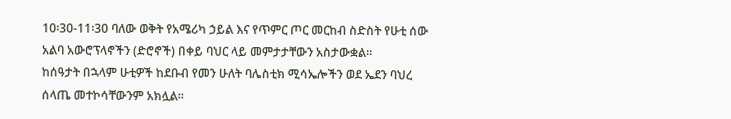10፡30-11፡30 ባለው ወቅት የአሜሪካ ኃይል እና የጥምር ጦር መርከብ ስድስት የሁቲ ሰው አልባ አውሮፕላኖችን (ድሮኖች) በቀይ ባህር ላይ መምታታቸውን አስታውቋል።
ከሰዓታት በኋላም ሁቲዎች ከደቡብ የመን ሁለት ባሌስቲክ ሚሳኤሎችን ወደ ኤደን ባህረ ሰላጤ መተኮሳቸውንም አክሏል።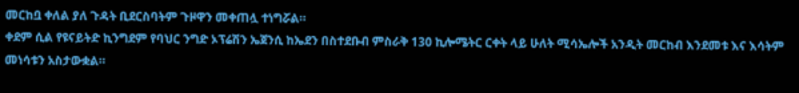መርከቧ ቀለል ያለ ጉዳት ቢደርስባትም ጉዞዋን መቀጠሏ ተነግሯል።
ቀደም ሲል የዩናይትድ ኪንግደም የባህር ንግድ ኦፕሬሽን ኤጀንሲ ከኤደን በስተደቡብ ምስራቅ 130 ኪሎሜትር ርቀት ላይ ሁለት ሚሳኤሎች አንዲት መርከብ እንደመቱ እና እሳትም መነሳቱን አስታውቋል።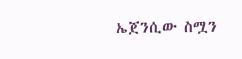ኤጀንሲው ስሟን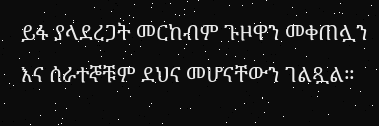ይፋ ያላደረጋት መርከብም ጉዞዋን መቀጠሏን እና ሰራተኞቹም ደህና መሆናቸውን ገልጿል።